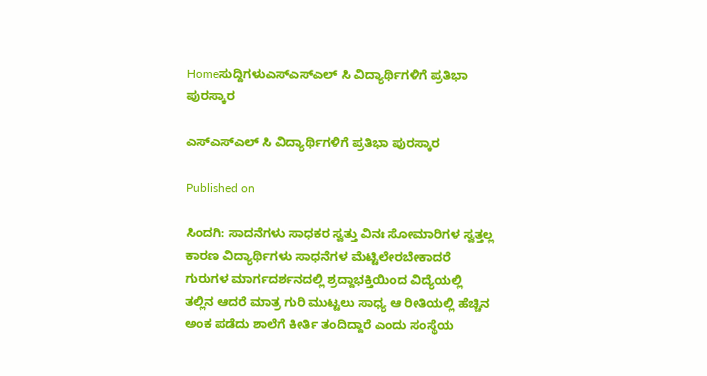Homeಸುದ್ದಿಗಳುಎಸ್ಎಸ್ಎಲ್ ಸಿ ವಿದ್ಯಾರ್ಥಿಗಳಿಗೆ ಪ್ರತಿಭಾ ಪುರಸ್ಕಾರ

ಎಸ್ಎಸ್ಎಲ್ ಸಿ ವಿದ್ಯಾರ್ಥಿಗಳಿಗೆ ಪ್ರತಿಭಾ ಪುರಸ್ಕಾರ

Published on

ಸಿಂದಗಿ: ಸಾದನೆಗಳು ಸಾಧಕರ ಸ್ವತ್ತು ವಿನಃ ಸೋಮಾರಿಗಳ ಸ್ವತ್ತಲ್ಲ ಕಾರಣ ವಿದ್ಯಾರ್ಥಿಗಳು ಸಾಧನೆಗಳ ಮೆಟ್ಟಿಲೇರಬೇಕಾದರೆ ಗುರುಗಳ ಮಾರ್ಗದರ್ಶನದಲ್ಲಿ ಶ್ರದ್ದಾಭಕ್ತಿಯಿಂದ ವಿದ್ಯೆಯಲ್ಲಿ ತಲ್ಲಿನ ಆದರೆ ಮಾತ್ರ ಗುರಿ ಮುಟ್ಟಲು ಸಾಧ್ಯ ಆ ರೀತಿಯಲ್ಲಿ ಹೆಚ್ಚಿನ ಅಂಕ ಪಡೆದು ಶಾಲೆಗೆ ಕೀರ್ತಿ ತಂದಿದ್ದಾರೆ ಎಂದು ಸಂಸ್ಥೆಯ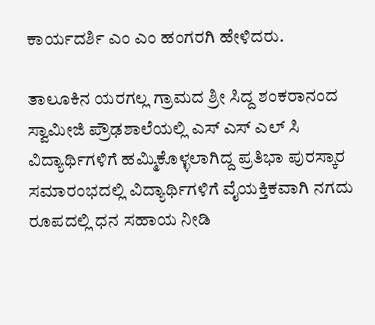ಕಾರ್ಯದರ್ಶಿ ಎಂ ಎಂ ಹಂಗರಗಿ ಹೇಳಿದರು.

ತಾಲೂಕಿನ ಯರಗಲ್ಲ ಗ್ರಾಮದ ಶ್ರೀ ಸಿದ್ದ ಶಂಕರಾನಂದ ಸ್ವಾಮೀಜಿ ಪ್ರೌಢಶಾಲೆಯಲ್ಲಿ ಎಸ್ ಎಸ್ ಎಲ್ ಸಿ ವಿದ್ಯಾರ್ಥಿಗಳಿಗೆ ಹಮ್ಮಿಕೊಳ್ಳಲಾಗಿದ್ದ ಪ್ರತಿಭಾ ಪುರಸ್ಕಾರ ಸಮಾರಂಭದಲ್ಲಿ ವಿದ್ಯಾರ್ಥಿಗಳಿಗೆ ವೈಯಕ್ತಿಕವಾಗಿ ನಗದು ರೂಪದಲ್ಲಿ ಧನ ಸಹಾಯ ನೀಡಿ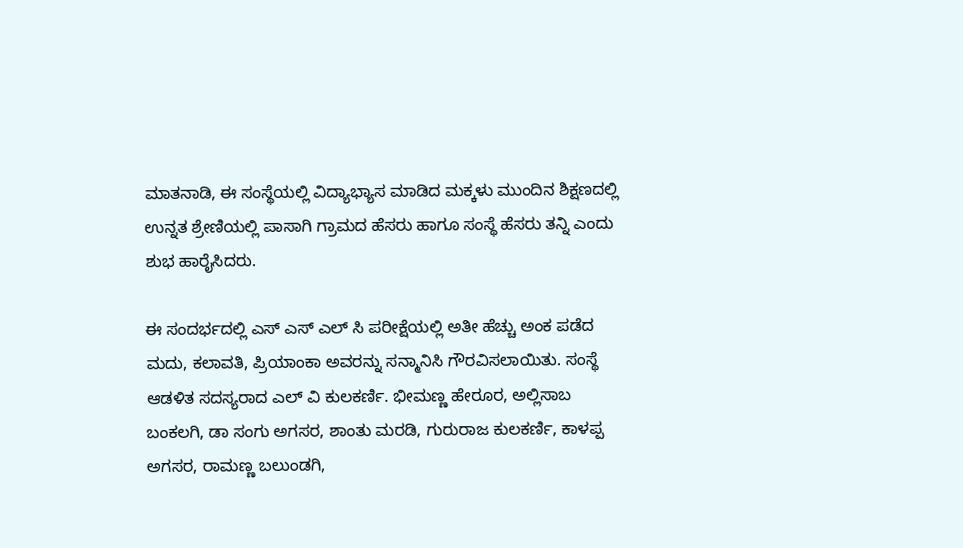ಮಾತನಾಡಿ, ಈ ಸಂಸ್ಥೆಯಲ್ಲಿ ವಿದ್ಯಾಭ್ಯಾಸ ಮಾಡಿದ ಮಕ್ಕಳು ಮುಂದಿನ ಶಿಕ್ಷಣದಲ್ಲಿ ಉನ್ನತ ಶ್ರೇಣಿಯಲ್ಲಿ ಪಾಸಾಗಿ ಗ್ರಾಮದ ಹೆಸರು ಹಾಗೂ ಸಂಸ್ಥೆ ಹೆಸರು ತನ್ನಿ ಎಂದು ಶುಭ ಹಾರೈಸಿದರು.

ಈ ಸಂದರ್ಭದಲ್ಲಿ ಎಸ್ ಎಸ್ ಎಲ್ ಸಿ ಪರೀಕ್ಷೆಯಲ್ಲಿ ಅತೀ ಹೆಚ್ಚು ಅಂಕ ಪಡೆದ ಮದು, ಕಲಾವತಿ, ಪ್ರಿಯಾಂಕಾ ಅವರನ್ನು ಸನ್ಮಾನಿಸಿ ಗೌರವಿಸಲಾಯಿತು. ಸಂಸ್ಥೆ ಆಡಳಿತ ಸದಸ್ಯರಾದ ಎಲ್ ವಿ ಕುಲಕರ್ಣಿ. ಭೀಮಣ್ಣ ಹೇರೂರ, ಅಲ್ಲಿಸಾಬ ಬಂಕಲಗಿ, ಡಾ ಸಂಗು ಅಗಸರ, ಶಾಂತು ಮರಡಿ, ಗುರುರಾಜ ಕುಲಕರ್ಣಿ, ಕಾಳಪ್ಪ ಅಗಸರ, ರಾಮಣ್ಣ ಬಲುಂಡಗಿ,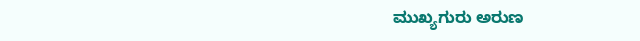ಮುಖ್ಯಗುರು ಅರುಣ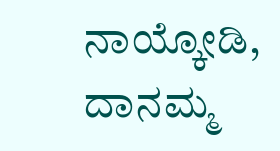ನಾಯ್ಕೋಡಿ, ದಾನಮ್ಮ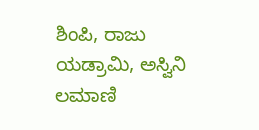ಶಿಂಪಿ, ರಾಜು ಯಡ್ರಾಮಿ, ಅಸ್ವಿನಿ ಲಮಾಣಿ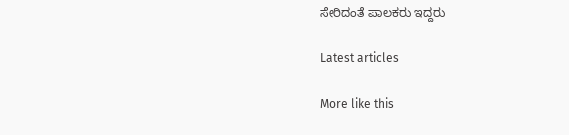ಸೇರಿದಂತೆ ಪಾಲಕರು ಇದ್ದರು

Latest articles

More like this